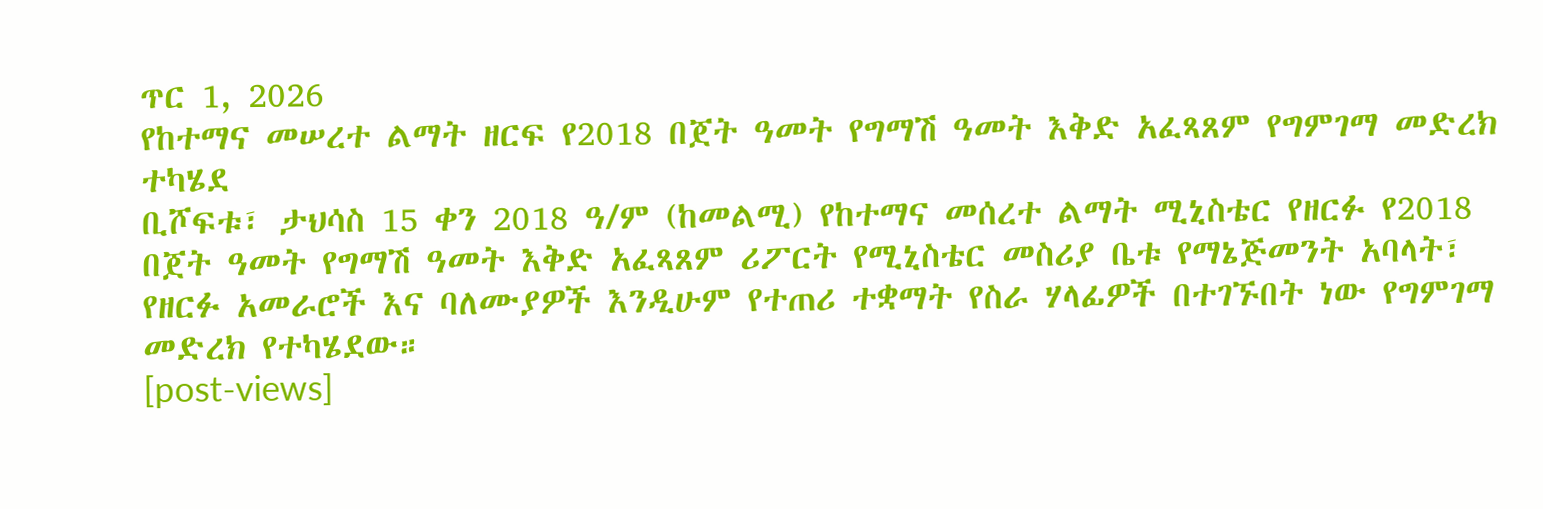ጥር 1, 2026
የከተማና መሠረተ ልማት ዘርፍ የ2018 በጀት ዓመት የግማሽ ዓመት እቅድ አፈጻጸም የግምገማ መድረክ ተካሄደ
ቢሾፍቱ፣ ታህሳስ 15 ቀን 2018 ዓ/ም (ከመልሚ) የከተማና መሰረተ ልማት ሚኒስቴር የዘርፉ የ2018 በጀት ዓመት የግማሽ ዓመት እቅድ አፈጻጸም ሪፖርት የሚኒስቴር መስሪያ ቤቱ የማኔጅመንት አባላት፣ የዘርፉ አመራሮች እና ባለሙያዎች እንዲሁም የተጠሪ ተቋማት የስራ ሃላፊዎች በተገኙበት ነው የግምገማ መድረክ የተካሄደው።
[post-views]